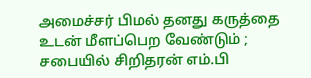அமைச்சர் பிமல் தனது கருத்தை உடன் மீளப்பெற வேண்டும் ; சபையில் சிறிதரன் எம்.பி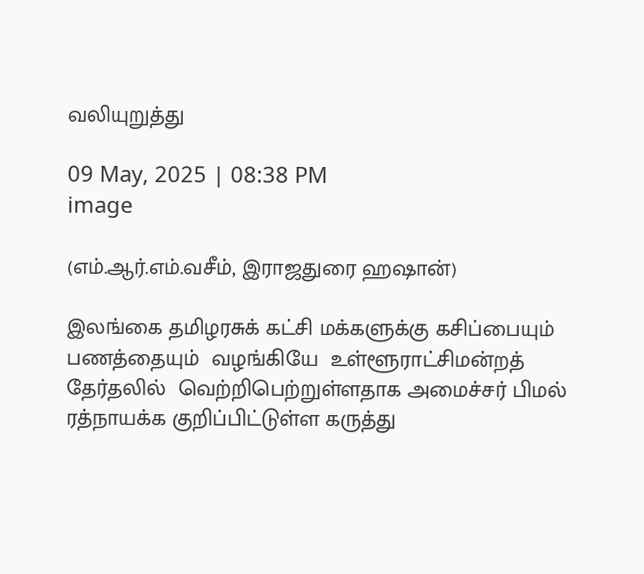வலியுறுத்து

09 May, 2025 | 08:38 PM
image

(எம்.ஆர்.எம்.வசீம், இராஜதுரை ஹஷான்)

இலங்கை தமிழரசுக் கட்சி மக்களுக்கு கசிப்பையும் பணத்தையும்  வழங்கியே  உள்ளூராட்சிமன்றத்  தேர்தலில்  வெற்றிபெற்றுள்ளதாக அமைச்சர் பிமல் ரத்நாயக்க குறிப்பிட்டுள்ள கருத்து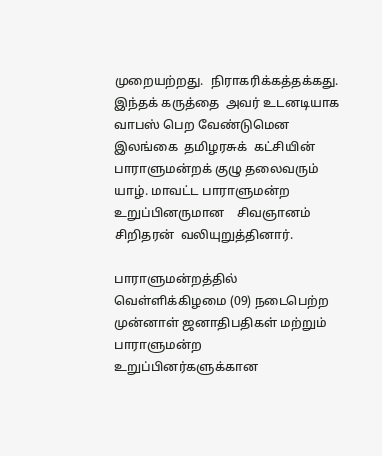முறையற்றது.  நிராகரிக்கத்தக்கது. இந்தக் கருத்தை  அவர் உடனடியாக வாபஸ் பெற வேண்டுமென இலங்கை  தமிழரசுக்  கட்சியின் பாராளுமன்றக் குழு தலைவரும் யாழ். மாவட்ட பாராளுமன்ற உறுப்பினருமான    சிவஞானம் சிறிதரன்  வலியுறுத்தினார்.

பாராளுமன்றத்தில் வெள்ளிக்கிழமை (09) நடைபெற்ற  முன்னாள் ஜனாதிபதிகள் மற்றும் பாராளுமன்ற உறுப்பினர்களுக்கான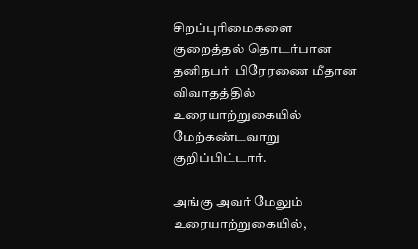சிறப்புரிமைகளை குறைத்தல் தொடர்பான தனிநபர்  பிரேரணை மீதான விவாதத்தில்  உரையாற்றுகையில்  மேற்கண்டவாறு குறிப்பிட்டார்.

அங்கு அவர் மேலும் உரையாற்றுகையில்,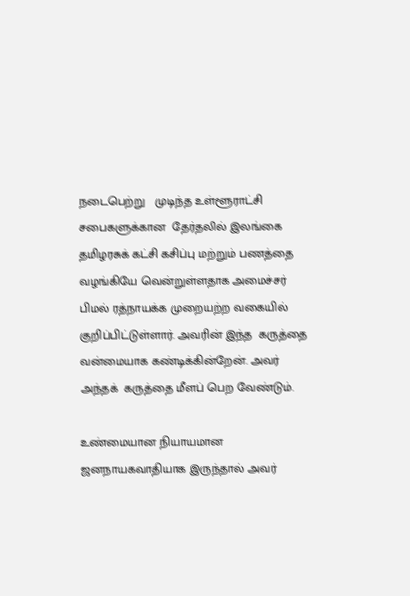நடைபெற்று   முடிந்த உள்ளூராட்சி சபைகளுக்கான  தேர்தலில் இலங்கை தமிழரசுக் கட்சி கசிப்பு மற்றும் பணத்தை வழங்கியே வென்றுள்ளதாக அமைச்சர் பிமல் ரத்நாயக்க முறையற்ற வகையில்  குறிப்பிட்டுள்ளார். அவரின் இந்த  கருத்தை வன்மையாக கண்டிக்கின்றேன். அவர் அந்தக்  கருத்தை மீளப் பெற வேண்டும்.

உண்மையான நியாயமான ஜனநாயகவாதியாக இருந்தால் அவர்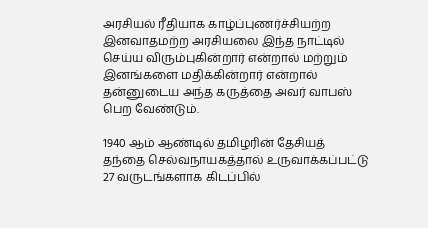அரசியல் ரீதியாக காழ்ப்புணர்ச்சியற்ற இனவாதமற்ற அரசியலை இந்த நாட்டில் செய்ய விரும்புகின்றார் என்றால் மற்றும் இனங்களை மதிக்கின்றார் என்றால் தன்னுடைய அந்த கருத்தை அவர் வாபஸ்  பெற வேண்டும்.

1940 ஆம் ஆண்டில் தமிழரின் தேசியத் தந்தை செல்வநாயகத்தால் உருவாக்கப்பட்டு 27 வருடங்களாக கிடப்பில்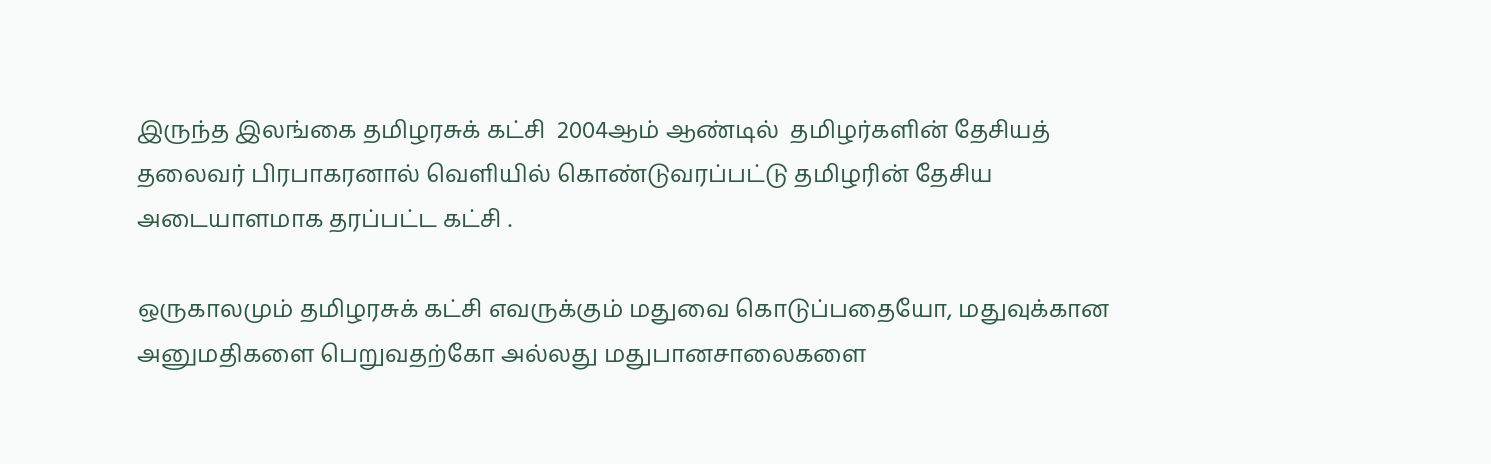இருந்த இலங்கை தமிழரசுக் கட்சி  2004ஆம் ஆண்டில்  தமிழர்களின் தேசியத் தலைவர் பிரபாகரனால் வெளியில் கொண்டுவரப்பட்டு தமிழரின் தேசிய அடையாளமாக தரப்பட்ட கட்சி .

ஒருகாலமும் தமிழரசுக் கட்சி எவருக்கும் மதுவை கொடுப்பதையோ, மதுவுக்கான அனுமதிகளை பெறுவதற்கோ அல்லது மதுபானசாலைகளை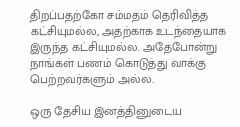திறப்பதற்கோ சம்மதம் தெரிவித்த கட்சியுமல்ல, அதற்காக உடந்தையாக இருந்த கட்சியுமல்ல. அதேபோன்று நாங்கள் பணம் கொடுத்து வாக்கு பெற்றவர்களும் அல்ல.

ஒரு தேசிய இனத்தினுடைய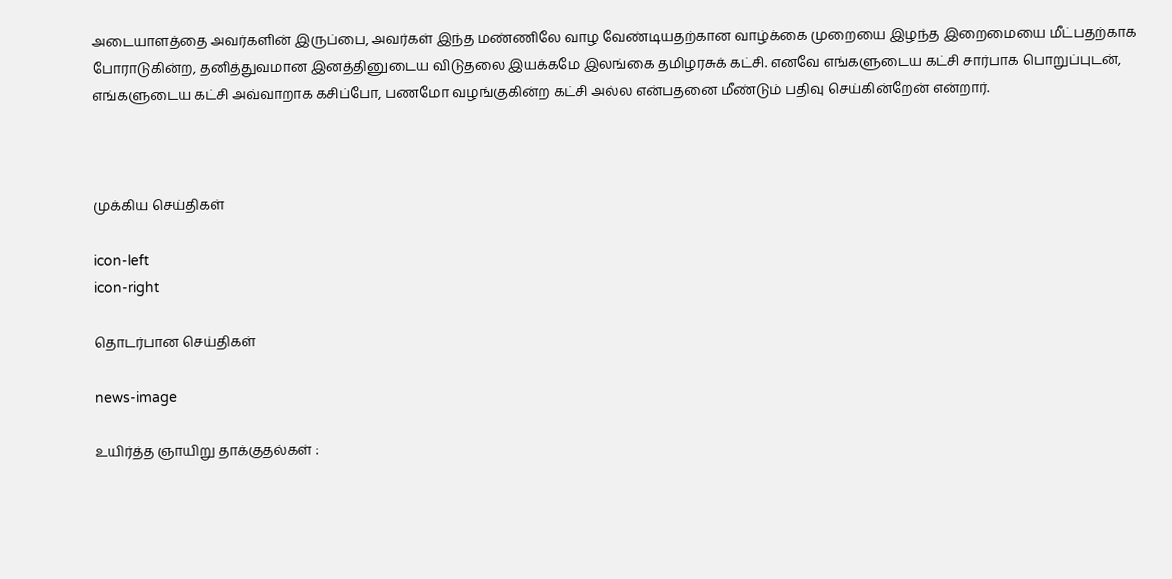அடையாளத்தை அவர்களின் இருப்பை, அவர்கள் இந்த மண்ணிலே வாழ வேண்டியதற்கான வாழ்க்கை முறையை இழந்த இறைமையை மீட்பதற்காக போராடுகின்ற, தனித்துவமான இனத்தினுடைய விடுதலை இயக்கமே இலங்கை தமிழரசுக் கட்சி. எனவே எங்களுடைய கட்சி சார்பாக பொறுப்புடன், எங்களுடைய கட்சி அவ்வாறாக கசிப்போ, பணமோ வழங்குகின்ற கட்சி அல்ல என்பதனை மீண்டும் பதிவு செய்கின்றேன் என்றார்.



முக்கிய செய்திகள்

icon-left
icon-right

தொடர்பான செய்திகள்

news-image

உயிர்த்த ஞாயிறு தாக்குதல்கள் :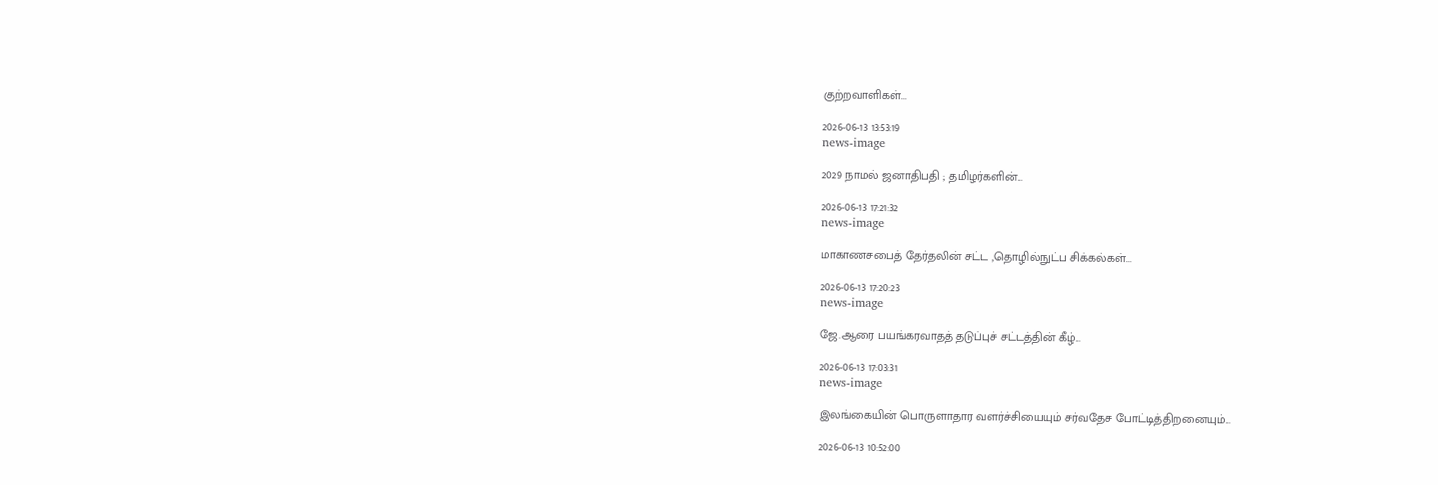குற்றவாளிகள்...

2026-06-13 13:53:19
news-image

2029 நாமல் ஜனாதிபதி ; தமிழர்களின்...

2026-06-13 17:21:32
news-image

மாகாணசபைத் தேர்தலின் சட்ட ,தொழில்நுட்ப சிக்கல்கள்...

2026-06-13 17:20:23
news-image

ஜே.ஆரை பயங்கரவாதத் தடுப்புச் சட்டத்தின் கீழ்...

2026-06-13 17:03:31
news-image

இலங்கையின் பொருளாதார வளர்ச்சியையும் சர்வதேச போட்டித்திறனையும்...

2026-06-13 10:52:00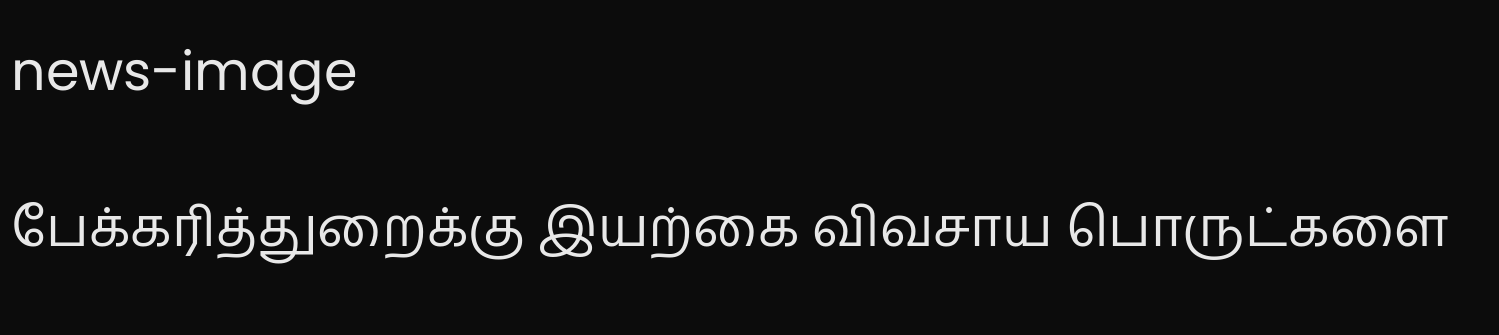news-image

பேக்கரித்துறைக்கு இயற்கை விவசாய பொருட்களை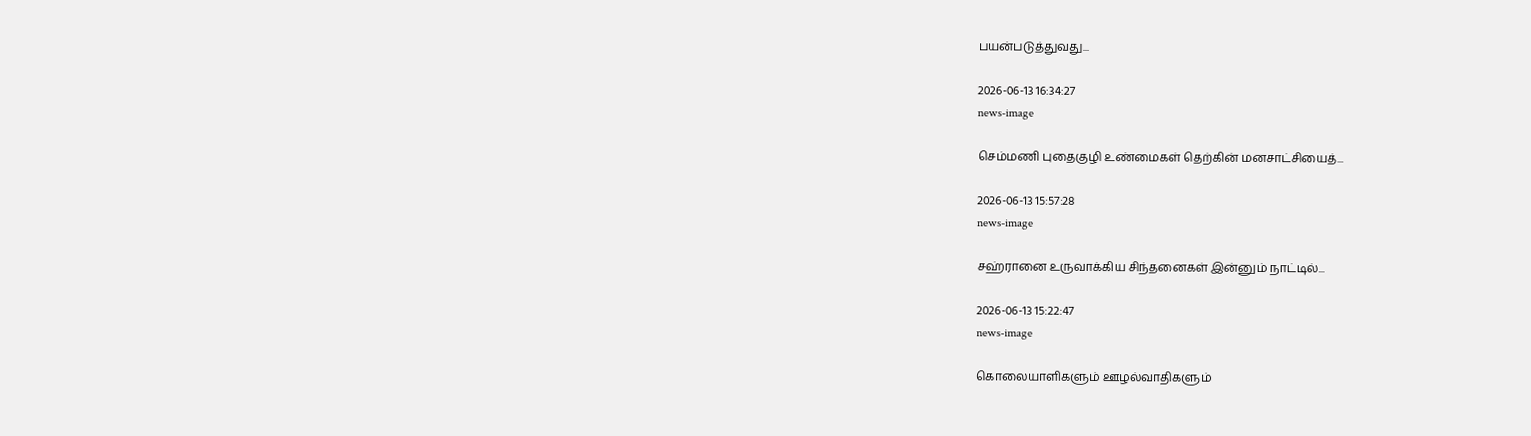பயன்படுத்துவது...

2026-06-13 16:34:27
news-image

செம்மணி புதைகுழி உண்மைகள் தெற்கின் மனசாட்சியைத்...

2026-06-13 15:57:28
news-image

சஹ்ரானை உருவாக்கிய சிந்தனைகள் இன்னும் நாட்டில்...

2026-06-13 15:22:47
news-image

கொலையாளிகளும் ஊழல்வாதிகளும்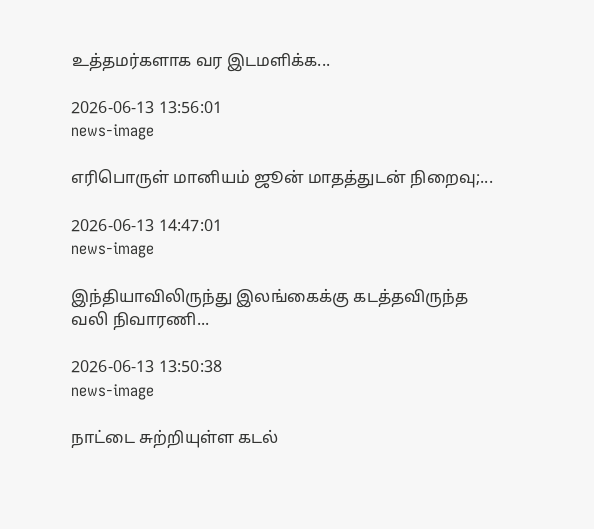உத்தமர்களாக வர இடமளிக்க...

2026-06-13 13:56:01
news-image

எரிபொருள் மானியம் ஜூன் மாதத்துடன் நிறைவு;...

2026-06-13 14:47:01
news-image

இந்தியாவிலிருந்து இலங்கைக்கு கடத்தவிருந்த வலி நிவாரணி...

2026-06-13 13:50:38
news-image

நாட்டை சுற்றியுள்ள கடல்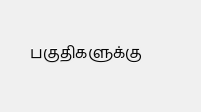பகுதிகளுக்கு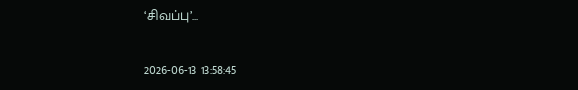‘சிவப்பு’...

2026-06-13 13:58:45